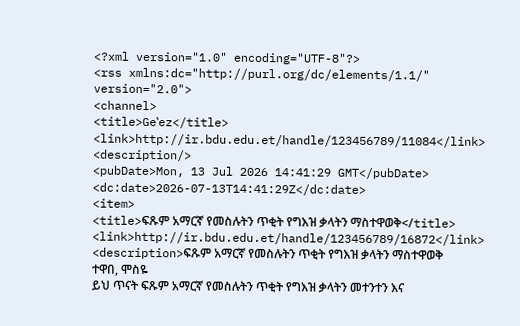<?xml version="1.0" encoding="UTF-8"?>
<rss xmlns:dc="http://purl.org/dc/elements/1.1/" version="2.0">
<channel>
<title>Geʽez</title>
<link>http://ir.bdu.edu.et/handle/123456789/11084</link>
<description/>
<pubDate>Mon, 13 Jul 2026 14:41:29 GMT</pubDate>
<dc:date>2026-07-13T14:41:29Z</dc:date>
<item>
<title>ፍጹም አማርኛ የመስሉትን ጥቂት የግእዝ ቃላትን ማስተዋወቅ</title>
<link>http://ir.bdu.edu.et/handle/123456789/16872</link>
<description>ፍጹም አማርኛ የመስሉትን ጥቂት የግእዝ ቃላትን ማስተዋወቅ
ተዋበ, ሞስዬ
ይህ ጥናት ፍጹም አማርኛ የመስሉትን ጥቂት የግእዝ ቃላትን መተንተን እና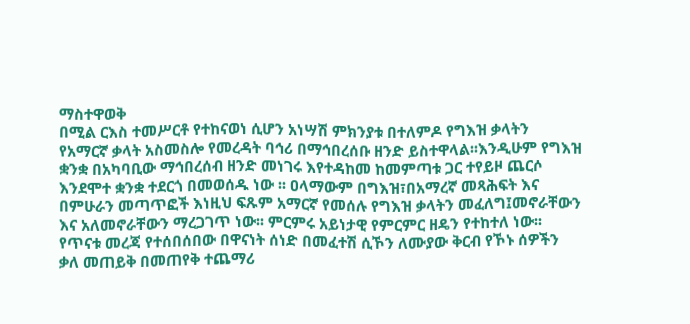ማስተዋወቅ
በሚል ርእስ ተመሥርቶ የተከናወነ ሲሆን አነሣሽ ምክንያቱ በተለምዶ የግእዝ ቃላትን
የአማርኛ ቃላት አስመስሎ የመረዳት ባኅሪ በማኅበረሰቡ ዘንድ ይስተዋላል፡፡እንዲሁም የግእዝ
ቋንቋ በአካባቢው ማኅበረሰብ ዘንድ መነገሩ እየተዳከመ ከመምጣቱ ጋር ተየይዞ ጨርሶ
እንደሞተ ቋንቋ ተደርጎ በመወሰዱ ነው ፡፡ ዐላማውም በግእዝ፣በአማረኛ መጻሕፍት እና
በምሁራን መጣጥፎች እነዚህ ፍጹም አማርኛ የመሰሉ የግእዝ ቃላትን መፈለግ፤መኖራቸውን
እና አለመኖራቸውን ማረጋገጥ ነው፡፡ ምርምሩ አይነታዊ የምርምር ዘዴን የተከተለ ነው፡፡
የጥናቱ መረጃ የተሰበሰበው በዋናነት ሰነድ በመፈተሽ ሲኾን ለሙያው ቅርብ የኾኑ ሰዎችን
ቃለ መጠይቅ በመጠየቅ ተጨማሪ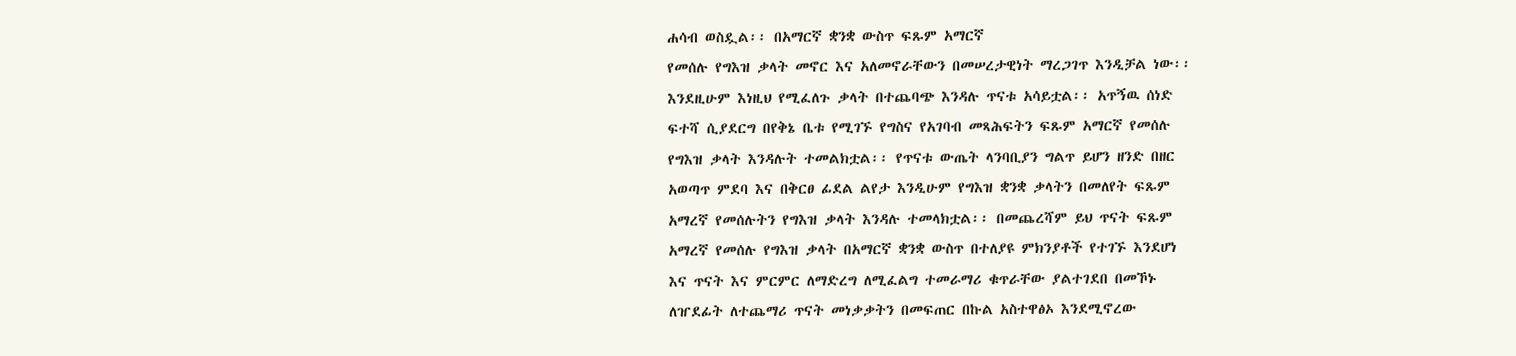ሐሳብ ወስዷል፡፡ በአማርኛ ቋንቋ ውስጥ ፍጹም አማርኛ
የመሰሉ የግእዝ ቃላት መኖር እና አለመኖራቸውን በመሠረታዊነት ማረጋገጥ እንዲቻል ነው፡፡
እንደዚሁም እነዚህ የሚፈለጉ ቃላት በተጨባጭ እንዳሉ ጥናቱ አሳይቷል፡፡ አጥኝዉ ሰነድ
ፍተሻ ሲያደርግ በየቅኔ ቤቱ የሚገኙ የግስና የአገባብ መጻሕፍትን ፍጹም አማርኛ የመሰሉ
የግእዝ ቃላት እንዳሉት ተመልክቷል፡፡ የጥናቱ ውጤት ላንባቢያን ግልጥ ይሆን ዘንድ በዘር
አወጣጥ ምደባ እና በቅርፀ ፊደል ልየታ እንዲሁም የግእዝ ቋንቋ ቃላትን በመለየት ፍጹም
አማረኛ የመሰሉትን የግእዝ ቃላት እንዳሉ ተመላክቷል፡፡ በመጨረሻም ይህ ጥናት ፍጹም
አማረኛ የመሰሉ የግእዝ ቃላት በአማርኛ ቋንቋ ውስጥ በተለያዩ ምክንያቶች የተገኙ እንደሆነ
እና ጥናት እና ምርምር ለማድረግ ለሚፈልግ ተመራማሪ ቁጥራቸው ያልተገደበ በመኾኑ
ለዠደፊት ለተጨማሪ ጥናት መነቃቃትን በመፍጠር በኩል አስተዋፅኦ እንደሚኖረው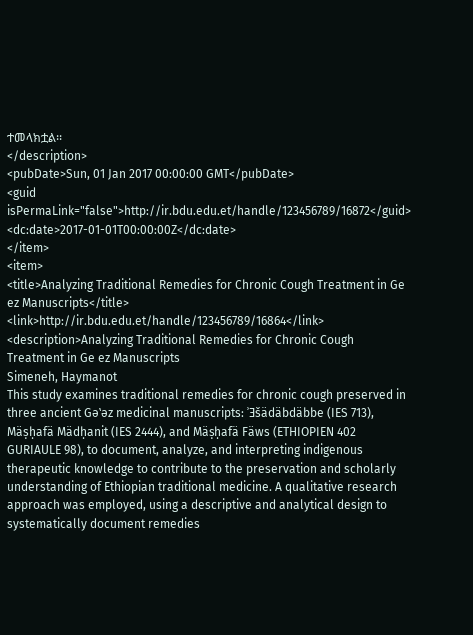ተመላክቷል፡፡
</description>
<pubDate>Sun, 01 Jan 2017 00:00:00 GMT</pubDate>
<guid isPermaLink="false">http://ir.bdu.edu.et/handle/123456789/16872</guid>
<dc:date>2017-01-01T00:00:00Z</dc:date>
</item>
<item>
<title>Analyzing Traditional Remedies for Chronic Cough Treatment in Ge ez Manuscripts</title>
<link>http://ir.bdu.edu.et/handle/123456789/16864</link>
<description>Analyzing Traditional Remedies for Chronic Cough Treatment in Ge ez Manuscripts
Simeneh, Haymanot
This study examines traditional remedies for chronic cough preserved in three ancient Gəʽəz medicinal manuscripts: ʾƎšädäbdäbbe (IES 713), Mäṣḥafä Mädḥanit (IES 2444), and Mäṣḥafä Fäws (ETHIOPIEN 402 GURIAULE 98), to document, analyze, and interpreting indigenous therapeutic knowledge to contribute to the preservation and scholarly understanding of Ethiopian traditional medicine. A qualitative research approach was employed, using a descriptive and analytical design to systematically document remedies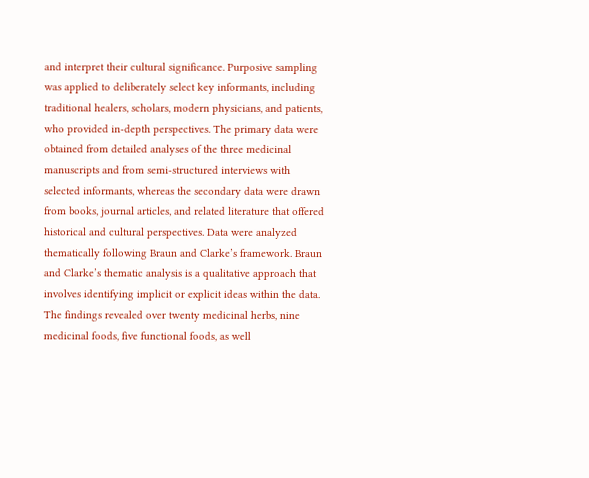and interpret their cultural significance. Purposive sampling was applied to deliberately select key informants, including traditional healers, scholars, modern physicians, and patients, who provided in-depth perspectives. The primary data were obtained from detailed analyses of the three medicinal manuscripts and from semi-structured interviews with selected informants, whereas the secondary data were drawn from books, journal articles, and related literature that offered historical and cultural perspectives. Data were analyzed thematically following Braun and Clarke’s framework. Braun and Clarke’s thematic analysis is a qualitative approach that involves identifying implicit or explicit ideas within the data. The findings revealed over twenty medicinal herbs, nine medicinal foods, five functional foods, as well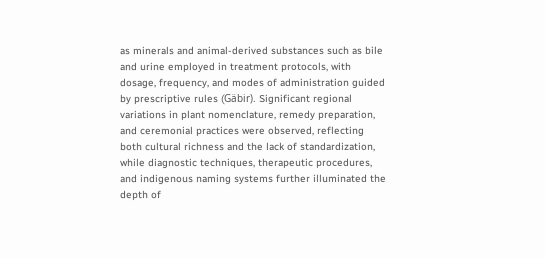as minerals and animal-derived substances such as bile and urine employed in treatment protocols, with dosage, frequency, and modes of administration guided by prescriptive rules (Gäbir). Significant regional variations in plant nomenclature, remedy preparation, and ceremonial practices were observed, reflecting both cultural richness and the lack of standardization, while diagnostic techniques, therapeutic procedures, and indigenous naming systems further illuminated the depth of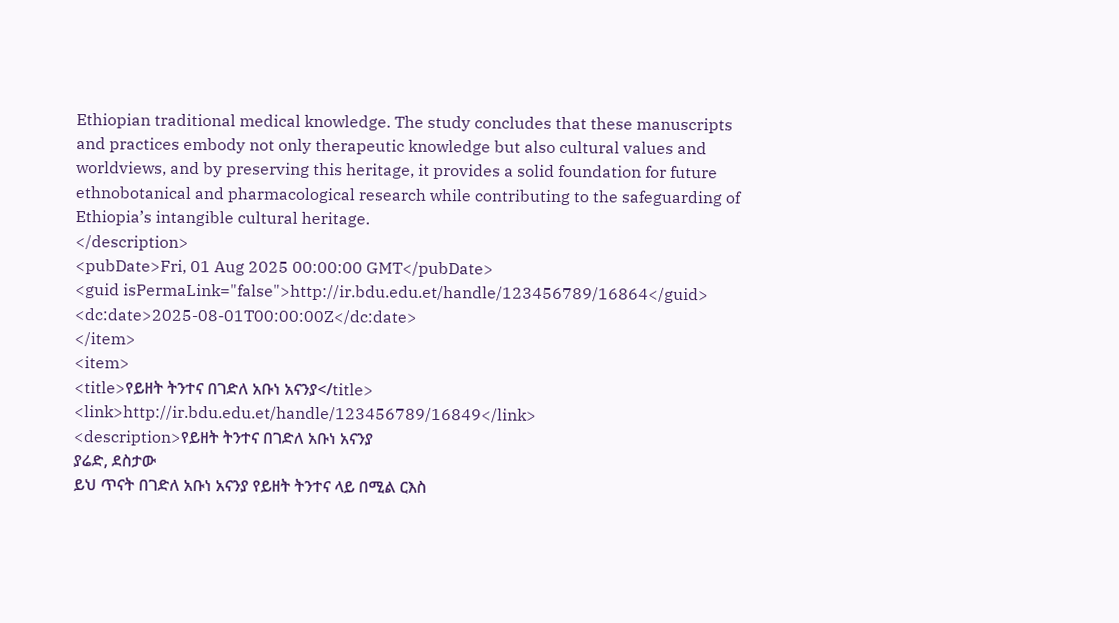Ethiopian traditional medical knowledge. The study concludes that these manuscripts and practices embody not only therapeutic knowledge but also cultural values and worldviews, and by preserving this heritage, it provides a solid foundation for future ethnobotanical and pharmacological research while contributing to the safeguarding of Ethiopia’s intangible cultural heritage.
</description>
<pubDate>Fri, 01 Aug 2025 00:00:00 GMT</pubDate>
<guid isPermaLink="false">http://ir.bdu.edu.et/handle/123456789/16864</guid>
<dc:date>2025-08-01T00:00:00Z</dc:date>
</item>
<item>
<title>የይዘት ትንተና በገድለ አቡነ አናንያ</title>
<link>http://ir.bdu.edu.et/handle/123456789/16849</link>
<description>የይዘት ትንተና በገድለ አቡነ አናንያ
ያሬድ, ደስታው
ይህ ጥናት በገድለ አቡነ አናንያ የይዘት ትንተና ላይ በሚል ርእስ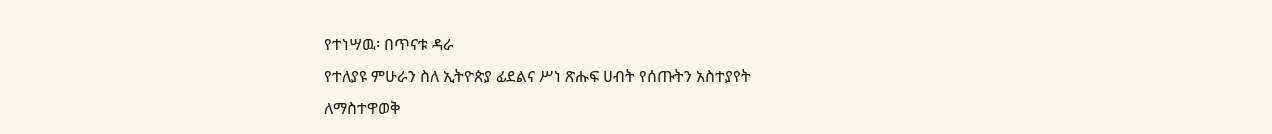የተነሣዉ፡ በጥናቱ ዳራ
የተለያዩ ምሁራን ስለ ኢትዮጵያ ፊደልና ሥነ ጽሑፍ ሀብት የሰጡትን አስተያየት
ለማስተዋወቅ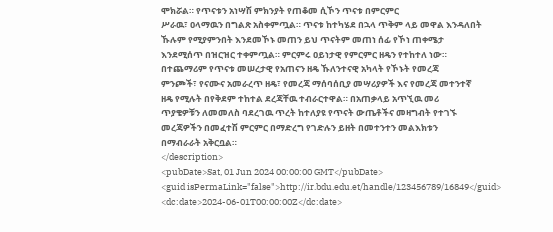ሞክሯል። የጥናቱን አነሣሽ ምክንያት የጠቆመ ሲኾን ጥናቱ በምርምር
ሥራዉ፣ ዐላማዉን በግልጽ አስቀምጧል። ጥናቱ ከተካሄደ በኋላ ጥቅም ላይ መዋል እንዳለበት
ኹሉም የሚያምንበት እንደመኾኑ መጠን ይህ ጥናትም መጠነ ሰፊ የኾነ ጠቀሜታ
እንደሚሰጥ በዝርዝር ተቀምጧል። ምርምሩ ዐይነታዊ የምርምር ዘዴን የተከተለ ነው።
በተጨማሪም የጥናቱ መሠረታዊ የአጠናን ዘዴ ኹለንተናዊ አካላት የኾኑት የመረጃ
ምንጮች፣ የናሙና አመራረጥ ዘዴ፣ የመረጃ ማሰባሰቢያ መሣሪያዎች እና የመረጃ መተንተኛ
ዘዴ የሚሉት በየቅደም ተከተል ደረጃቸዉ ተብራርተዋል። በአጠቃላይ አጥኚዉ መሪ
ጥያቄዎቹን ለመመለስ ባደረገዉ ጥረት ከተለያዩ የጥናት ውጤቶችና መዛግብት የተገኙ
መረጃዎችን በመፈተሽ ምርምር በማድረግ የገድሉን ይዘት በመተንተን መልእክቱን
በማብራራት አቅርቧል።
</description>
<pubDate>Sat, 01 Jun 2024 00:00:00 GMT</pubDate>
<guid isPermaLink="false">http://ir.bdu.edu.et/handle/123456789/16849</guid>
<dc:date>2024-06-01T00:00:00Z</dc:date>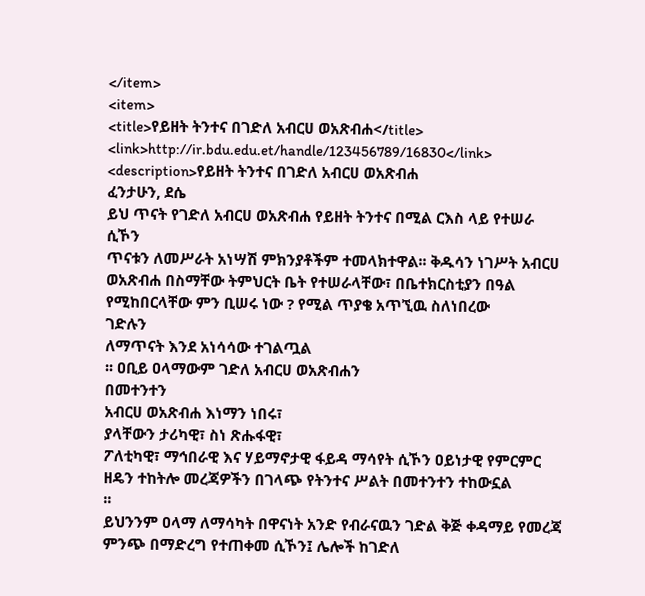</item>
<item>
<title>የይዘት ትንተና በገድለ አብርሀ ወአጽብሐ</title>
<link>http://ir.bdu.edu.et/handle/123456789/16830</link>
<description>የይዘት ትንተና በገድለ አብርሀ ወአጽብሐ
ፈንታሁን, ደሴ
ይህ ጥናት የገድለ አብርሀ ወአጽብሐ የይዘት ትንተና በሚል ርእስ ላይ የተሠራ ሲኾን
ጥናቱን ለመሥራት አነሣሽ ምክንያቶችም ተመላክተዋል፡፡ ቅዱሳን ነገሥት አብርሀ
ወአጽብሐ በስማቸው ትምህርት ቤት የተሠራላቸው፣ በቤተክርስቲያን በዓል
የሚከበርላቸው ምን ቢሠሩ ነው ? የሚል ጥያቄ አጥኚዉ ስለነበረው
ገድሉን
ለማጥናት እንደ አነሳሳው ተገልጧል
፡፡ ዐቢይ ዐላማውም ገድለ አብርሀ ወአጽብሐን
በመተንተን
አብርሀ ወአጽብሐ እነማን ነበሩ፣
ያላቸውን ታሪካዊ፣ ስነ ጽሑፋዊ፣
ፖለቲካዊ፣ ማኅበራዊ እና ሃይማኖታዊ ፋይዳ ማሳየት ሲኾን ዐይነታዊ የምርምር
ዘዴን ተከትሎ መረጃዎችን በገላጭ የትንተና ሥልት በመተንተን ተከውኗል
፡፡
ይህንንም ዐላማ ለማሳካት በዋናነት አንድ የብራናዉን ገድል ቅጅ ቀዳማይ የመረጃ
ምንጭ በማድረግ የተጠቀመ ሲኾን፤ ሌሎች ከገድለ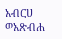አብርሀ ወአጽብሐ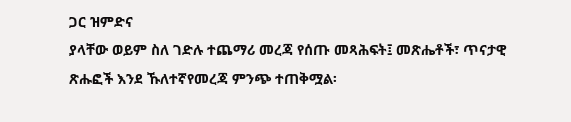ጋር ዝምድና
ያላቸው ወይም ስለ ገድሉ ተጨማሪ መረጃ የሰጡ መጻሕፍት፤ መጽሔቶች፣ ጥናታዊ
ጽሑፎች እንደ ኹለተኛየመረጃ ምንጭ ተጠቅሟል፡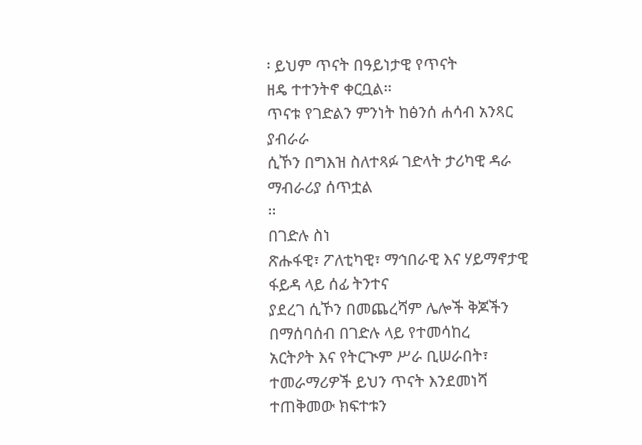፡ ይህም ጥናት በዓይነታዊ የጥናት
ዘዴ ተተንትኖ ቀርቧል፡፡
ጥናቱ የገድልን ምንነት ከፅንሰ ሐሳብ አንጻር ያብራራ
ሲኾን በግእዝ ስለተጻፉ ገድላት ታሪካዊ ዳራ ማብራሪያ ሰጥቷል
፡፡
በገድሉ ስነ
ጽሑፋዊ፣ ፖለቲካዊ፣ ማኅበራዊ እና ሃይማኖታዊ ፋይዳ ላይ ሰፊ ትንተና
ያደረገ ሲኾን በመጨረሻም ሌሎች ቅጆችን በማሰባሰብ በገድሉ ላይ የተመሳከረ
አርትዖት እና የትርጒም ሥራ ቢሠራበት፣ ተመራማሪዎች ይህን ጥናት እንደመነሻ
ተጠቅመው ክፍተቱን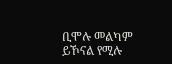ቢሞሉ መልካም ይኾናል የሚሉ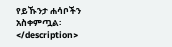የይኹንታ ሐሳቦችን
አስቀምጧል፡
</description>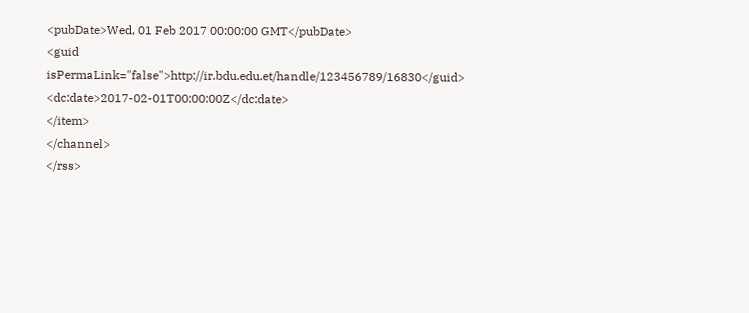<pubDate>Wed, 01 Feb 2017 00:00:00 GMT</pubDate>
<guid isPermaLink="false">http://ir.bdu.edu.et/handle/123456789/16830</guid>
<dc:date>2017-02-01T00:00:00Z</dc:date>
</item>
</channel>
</rss>